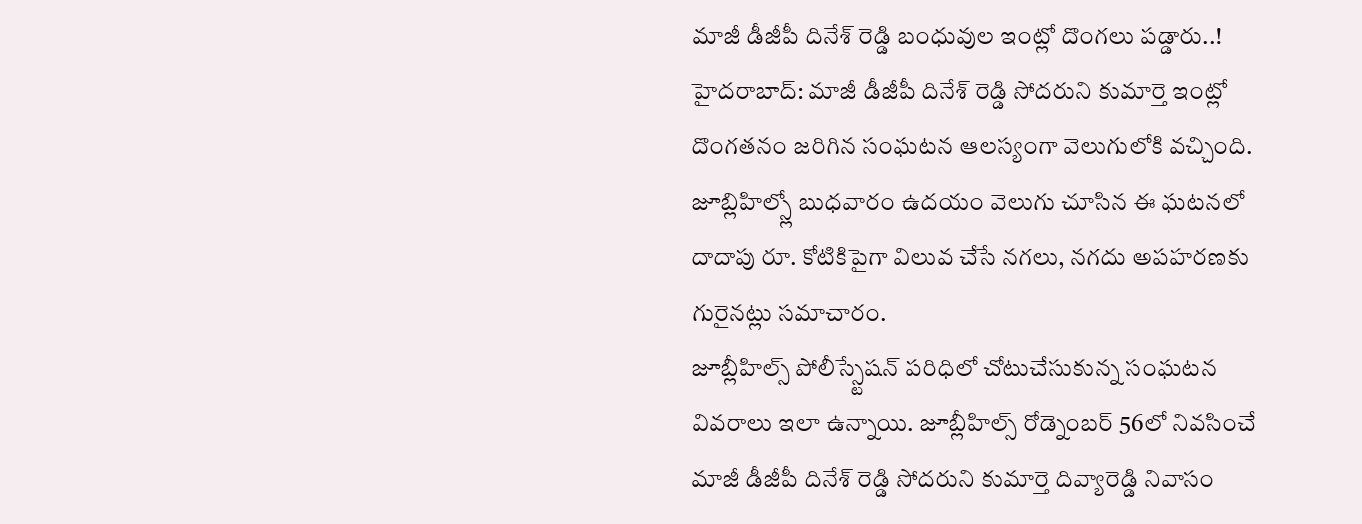మాజీ డీజీపీ దినేశ్ రెడ్డి బంధువుల ఇంట్లో దొంగలు పడ్డారు..!
హైదరాబాద్: మాజీ డీజీపీ దినేశ్ రెడ్డి సోదరుని కుమార్తె ఇంట్లో దొంగతనం జరిగిన సంఘటన ఆలస్యంగా వెలుగులోకి వచ్చింది. జూబ్లిహిల్స్లో బుధవారం ఉదయం వెలుగు చూసిన ఈ ఘటనలో దాదాపు రూ. కోటికిపైగా విలువ చేసే నగలు, నగదు అపహరణకు గురైనట్లు సమాచారం.
జూబ్లీహిల్స్ పోలీస్స్టేషన్ పరిధిలో చోటుచేసుకున్న సంఘటన వివరాలు ఇలా ఉన్నాయి. జూబ్లీహిల్స్ రోడ్నెంబర్ 56లో నివసించే మాజీ డీజీపీ దినేశ్ రెడ్డి సోదరుని కుమార్తె దివ్యారెడ్డి నివాసం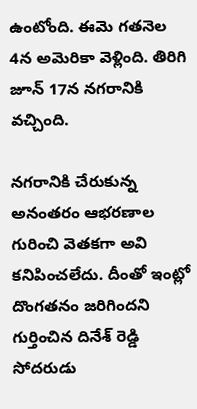ఉంటోంది. ఈమె గతనెల 4న అమెరికా వెళ్లింది. తిరిగి జూన్ 17న నగరానికి వచ్చింది.

నగరానికి చేరుకున్న అనంతరం ఆభరణాల గురించి వెతకగా అవి కనిపించలేదు. దీంతో ఇంట్లో దొంగతనం జరిగిందని గుర్తించిన దినేశ్ రెడ్డి సోదరుడు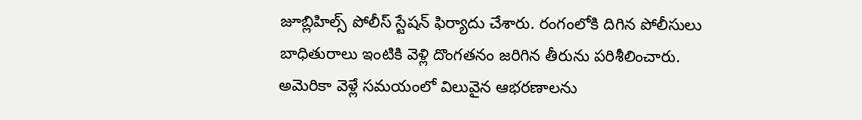జూబ్లిహిల్స్ పోలీస్ స్టేషన్ ఫిర్యాదు చేశారు. రంగంలోకి దిగిన పోలీసులు బాధితురాలు ఇంటికి వెళ్లి దొంగతనం జరిగిన తీరును పరిశీలించారు.
అమెరికా వెళ్లే సమయంలో విలువైన ఆభరణాలను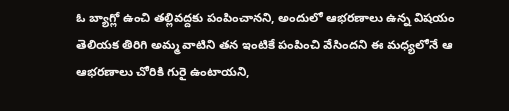ఓ బ్యాగ్లో ఉంచి తల్లివద్దకు పంపించానని, అందులో ఆభరణాలు ఉన్న విషయం తెలియక తిరిగి అమ్మ వాటిని తన ఇంటికే పంపించి వేసిందని ఈ మధ్యలోనే ఆ ఆభరణాలు చోరికి గురై ఉంటాయని,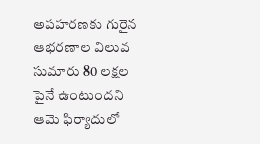అపహరణకు గురైన ఆభరణాల విలువ సుమారు 80 లక్షల పైనే ఉంటుందని ఆమె ఫిర్యాదులో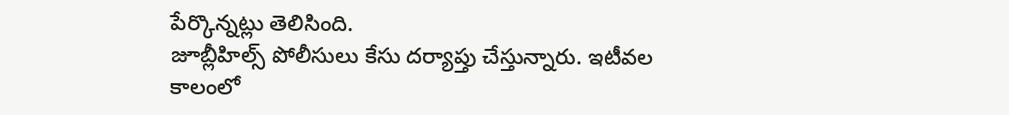పేర్కొన్నట్లు తెలిసింది.
జూబ్లీహిల్స్ పోలీసులు కేసు దర్యాప్తు చేస్తున్నారు. ఇటీవల కాలంలో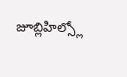జూబ్లిహిల్స్లో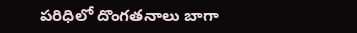పరిధిలో దొంగతనాలు బాగా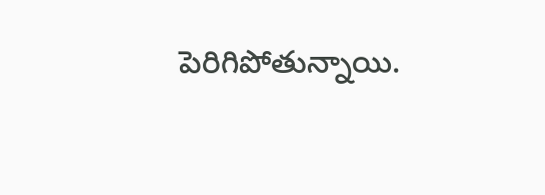పెరిగిపోతున్నాయి.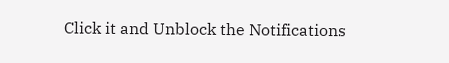Click it and Unblock the Notifications